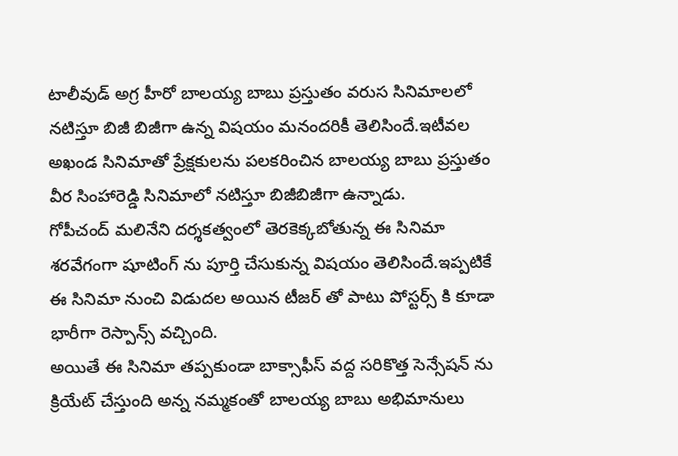టాలీవుడ్ అగ్ర హీరో బాలయ్య బాబు ప్రస్తుతం వరుస సినిమాలలో నటిస్తూ బిజీ బిజీగా ఉన్న విషయం మనందరికీ తెలిసిందే.ఇటీవల అఖండ సినిమాతో ప్రేక్షకులను పలకరించిన బాలయ్య బాబు ప్రస్తుతం వీర సింహారెడ్డి సినిమాలో నటిస్తూ బిజీబిజీగా ఉన్నాడు.
గోపీచంద్ మలినేని దర్శకత్వంలో తెరకెక్కబోతున్న ఈ సినిమా శరవేగంగా షూటింగ్ ను పూర్తి చేసుకున్న విషయం తెలిసిందే.ఇప్పటికే ఈ సినిమా నుంచి విడుదల అయిన టీజర్ తో పాటు పోస్టర్స్ కి కూడా భారీగా రెస్పాన్స్ వచ్చింది.
అయితే ఈ సినిమా తప్పకుండా బాక్సాఫీస్ వద్ద సరికొత్త సెన్సేషన్ ను క్రియేట్ చేస్తుంది అన్న నమ్మకంతో బాలయ్య బాబు అభిమానులు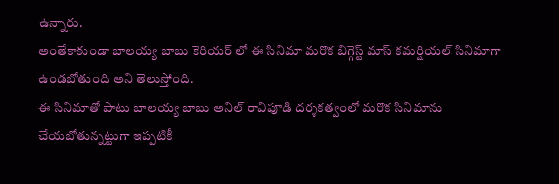ఉన్నారు.
అంతేకాకుండా బాలయ్య బాబు కెరియర్ లో ఈ సినిమా మరొక బిగ్గెస్ట్ మాస్ కమర్షియల్ సినిమాగా ఉండబోతుంది అని తెలుస్తోంది.
ఈ సినిమాతో పాటు బాలయ్య బాబు అనిల్ రావిపూడి దర్శకత్వంలో మరొక సినిమాను చేయబోతున్నట్టుగా ఇప్పటికీ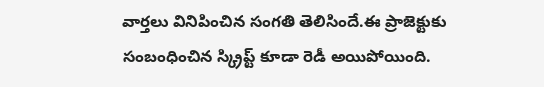వార్తలు వినిపించిన సంగతి తెలిసిందే.ఈ ప్రాజెక్టుకు సంబంధించిన స్క్రిప్ట్ కూడా రెడీ అయిపోయింది.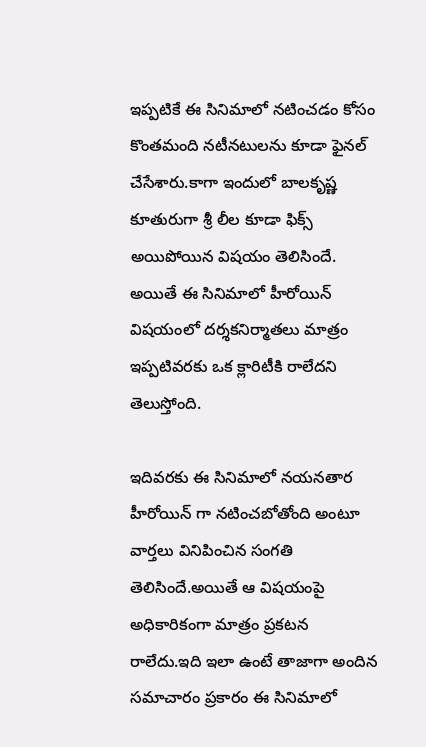ఇప్పటికే ఈ సినిమాలో నటించడం కోసం కొంతమంది నటీనటులను కూడా ఫైనల్ చేసేశారు.కాగా ఇందులో బాలకృష్ణ కూతురుగా శ్రీ లీల కూడా ఫిక్స్ అయిపోయిన విషయం తెలిసిందే.
అయితే ఈ సినిమాలో హీరోయిన్ విషయంలో దర్శకనిర్మాతలు మాత్రం ఇప్పటివరకు ఒక క్లారిటీకి రాలేదని తెలుస్తోంది.

ఇదివరకు ఈ సినిమాలో నయనతార హీరోయిన్ గా నటించబోతోంది అంటూ వార్తలు వినిపించిన సంగతి తెలిసిందే.అయితే ఆ విషయంపై అధికారికంగా మాత్రం ప్రకటన రాలేదు.ఇది ఇలా ఉంటే తాజాగా అందిన సమాచారం ప్రకారం ఈ సినిమాలో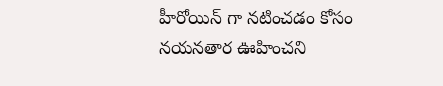హీరోయిన్ గా నటించడం కోసం నయనతార ఊహించని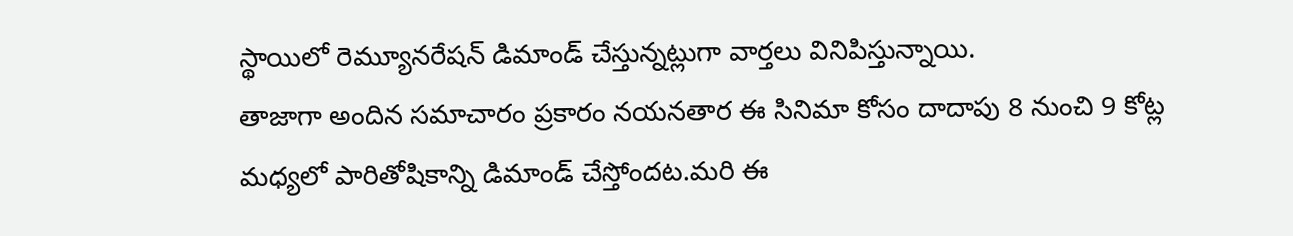స్థాయిలో రెమ్యూనరేషన్ డిమాండ్ చేస్తున్నట్లుగా వార్తలు వినిపిస్తున్నాయి.
తాజాగా అందిన సమాచారం ప్రకారం నయనతార ఈ సినిమా కోసం దాదాపు 8 నుంచి 9 కోట్ల మధ్యలో పారితోషికాన్ని డిమాండ్ చేస్తోందట.మరి ఈ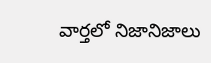వార్తలో నిజానిజాలు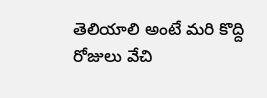తెలియాలి అంటే మరి కొద్ది రోజులు వేచి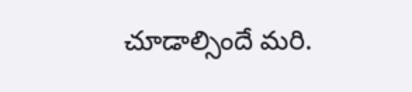చూడాల్సిందే మరి.